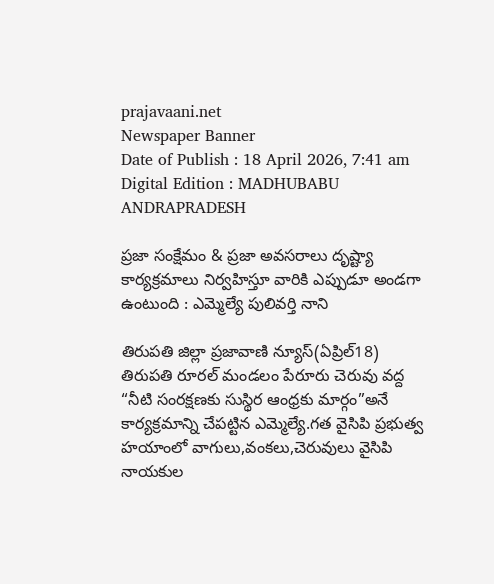prajavaani.net
Newspaper Banner
Date of Publish : 18 April 2026, 7:41 am Digital Edition : MADHUBABU ANDRAPRADESH

ప్రజా సంక్షేమం & ప్రజా అవసరాలు దృష్ట్యా కార్యక్రమాలు నిర్వహిస్తూ వారికి ఎప్పుడూ అండగా ఉంటుంది : ఎమ్మెల్యే పులివర్తి నాని

తిరుపతి జిల్లా ప్రజావాణి న్యూస్(ఏప్రిల్18) తిరుపతి రూరల్ మండలం పేరూరు చెరువు వద్ద “నీటి సంరక్షణకు సుస్థిర ఆంధ్రకు మార్గం”అనే కార్యక్రమాన్ని చేపట్టిన ఎమ్మెల్యే.గత వైసిపి ప్రభుత్వ హయాంలో వాగులు,వంకలు,చెరువులు వైసిపి నాయకుల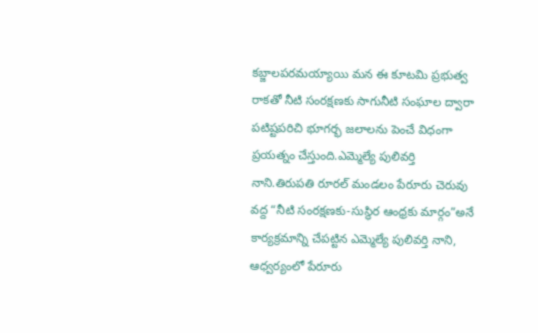కబ్జాలపరమయ్యాయి మన ఈ కూటమి ప్రభుత్వ రాకతో నీటి సంరక్షణకు సాగునీటి సంఘాల ద్వారా పటిష్టపరిచి భూగర్భ జలాలను పెంచే విధంగా ప్రయత్నం చేస్తుంది.ఎమ్మెల్యే పులివర్తి నాని.తిరుపతి రూరల్ మండలం పేరూరు చెరువు వద్ద “నీటి సంరక్షణకు-సుస్థిర ఆంధ్రకు మార్గం”అనే కార్యక్రమాన్ని చేపట్టిన ఎమ్మెల్యే పులివర్తి నాని, ఆధ్వర్యంలో పేరూరు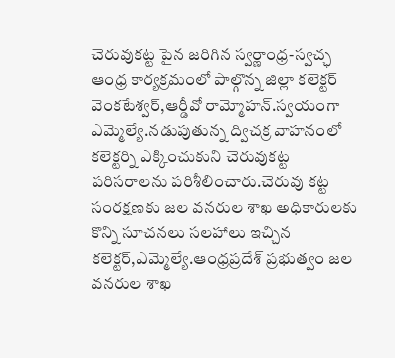చెరువుకట్ట పైన జరిగిన స్వర్ణాంధ్ర-స్వచ్ఛ ఆంధ్ర కార్యక్రమంలో పాల్గొన్న జిల్లా కలెక్టర్ వెంకటేశ్వర్,ఆర్డీవో రామ్మోహన్.స్వయంగా ఎమ్మెల్యే.నడుపుతున్న ద్విచక్ర వాహనంలో కలెక్టర్ని ఎక్కించుకుని చెరువుకట్ట పరిసరాలను పరిశీలించారు.చెరువు కట్ట సంరక్షణకు జల వనరుల శాఖ అధికారులకు కొన్ని సూచనలు సలహాలు ఇచ్చిన కలెక్టర్,ఎమ్మెల్యే.ఆంధ్రప్రదేశ్ ప్రభుత్వం జల వనరుల శాఖ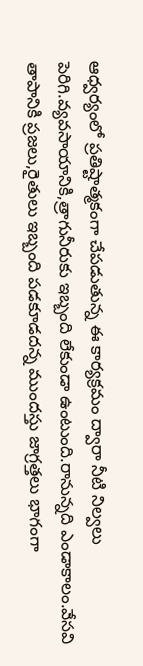ఆధ్వర్యంలో ప్రతిష్టాత్మకంగా చేపడుతున్న ఈ కార్యక్రమం ద్వారా నీటి నిల్వలు పెరిగి.వ్యవసాయానికి,త్రాగునీరుకు ఇబ్బంది లేకుండా ఉంటుంది.రానున్నది ఎండాకాలం.వేసవి తాపానికి ప్రజలు,రైతులు ఇబ్బంది పడకూడదన్న ముందస్తు జాగ్రత్తలు భాగంగా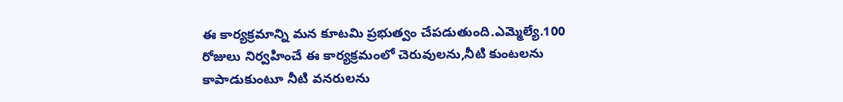ఈ కార్యక్రమాన్ని మన కూటమి ప్రభుత్వం చేపడుతుంది.ఎమ్మెల్యే.100 రోజులు నిర్వహించే ఈ కార్యక్రమంలో చెరువులను,నీటి కుంటలను కాపాడుకుంటూ నీటి వనరులను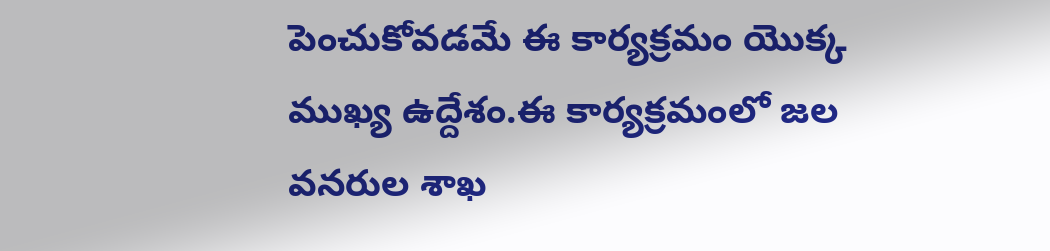పెంచుకోవడమే ఈ కార్యక్రమం యొక్క ముఖ్య ఉద్దేశం.ఈ కార్యక్రమంలో జల వనరుల శాఖ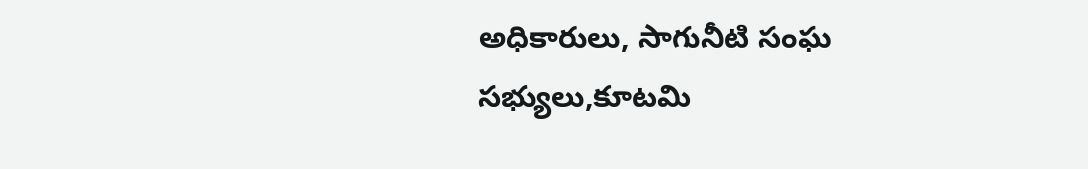అధికారులు, సాగునీటి సంఘ సభ్యులు,కూటమి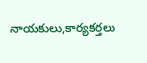నాయకులు,కార్యకర్తలు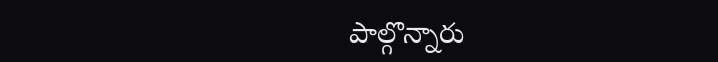పాల్గొన్నారు